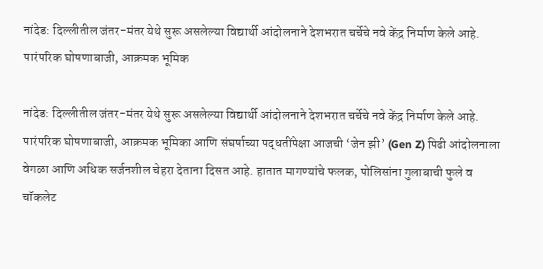नांदेड: दिल्लीतील जंतर-मंतर येथे सुरू असलेल्या विद्यार्थी आंदोलनाने देशभरात चर्चेचे नवे केंद्र निर्माण केले आहे. पारंपरिक घोषणाबाजी, आक्रमक भूमिक

नांदेड: दिल्लीतील जंतर-मंतर येथे सुरू असलेल्या विद्यार्थी आंदोलनाने देशभरात चर्चेचे नवे केंद्र निर्माण केले आहे. पारंपरिक घोषणाबाजी, आक्रमक भूमिका आणि संघर्षाच्या पद्धतींपेक्षा आजची ‘जेन झी’ (Gen Z) पिढी आंदोलनाला वेगळा आणि अधिक सर्जनशील चेहरा देताना दिसत आहे. हातात मागण्यांचे फलक, पोलिसांना गुलाबाची फुले व चॉकलेट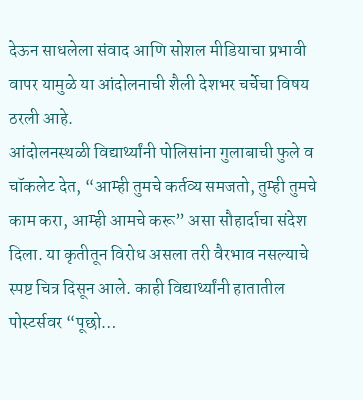देऊन साधलेला संवाद आणि सोशल मीडियाचा प्रभावी वापर यामुळे या आंदोलनाची शैली देशभर चर्चेचा विषय ठरली आहे.
आंदोलनस्थळी विद्यार्थ्यांनी पोलिसांना गुलाबाची फुले व चॉकलेट देत, “आम्ही तुमचे कर्तव्य समजतो, तुम्ही तुमचे काम करा, आम्ही आमचे करू” असा सौहार्दाचा संदेश दिला. या कृतीतून विरोध असला तरी वैरभाव नसल्याचे स्पष्ट चित्र दिसून आले. काही विद्यार्थ्यांनी हातातील पोस्टर्सवर “पूछो…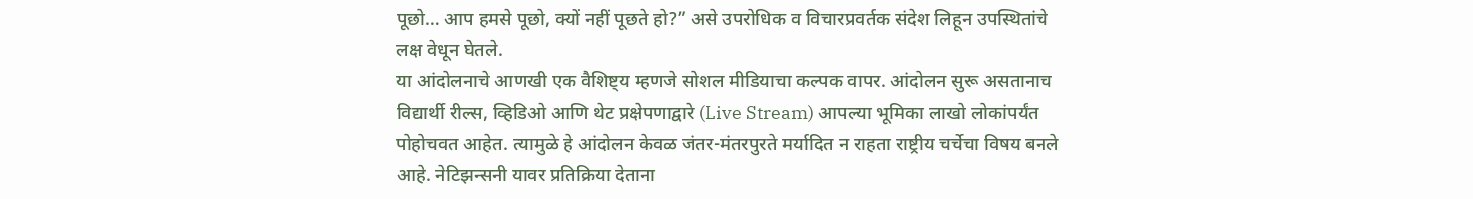पूछो… आप हमसे पूछो, क्यों नहीं पूछते हो?” असे उपरोधिक व विचारप्रवर्तक संदेश लिहून उपस्थितांचे लक्ष वेधून घेतले.
या आंदोलनाचे आणखी एक वैशिष्ट्य म्हणजे सोशल मीडियाचा कल्पक वापर. आंदोलन सुरू असतानाच विद्यार्थी रील्स, व्हिडिओ आणि थेट प्रक्षेपणाद्वारे (Live Stream) आपल्या भूमिका लाखो लोकांपर्यंत पोहोचवत आहेत. त्यामुळे हे आंदोलन केवळ जंतर-मंतरपुरते मर्यादित न राहता राष्ट्रीय चर्चेचा विषय बनले आहे. नेटिझन्सनी यावर प्रतिक्रिया देताना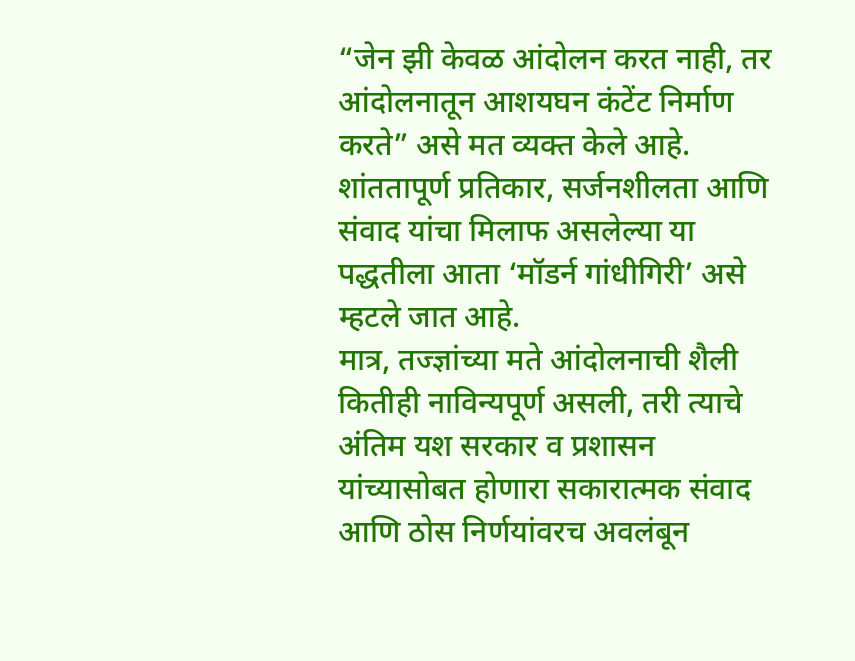“जेन झी केवळ आंदोलन करत नाही, तर आंदोलनातून आशयघन कंटेंट निर्माण करते” असे मत व्यक्त केले आहे. शांततापूर्ण प्रतिकार, सर्जनशीलता आणि संवाद यांचा मिलाफ असलेल्या या पद्धतीला आता ‘मॉडर्न गांधीगिरी’ असे म्हटले जात आहे.
मात्र, तज्ज्ञांच्या मते आंदोलनाची शैली कितीही नाविन्यपूर्ण असली, तरी त्याचे अंतिम यश सरकार व प्रशासन यांच्यासोबत होणारा सकारात्मक संवाद आणि ठोस निर्णयांवरच अवलंबून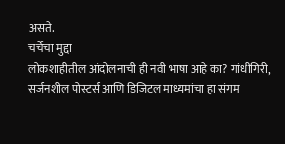असते.
चर्चेचा मुद्दा
लोकशाहीतील आंदोलनाची ही नवी भाषा आहे का? गांधीगिरी, सर्जनशील पोस्टर्स आणि डिजिटल माध्यमांचा हा संगम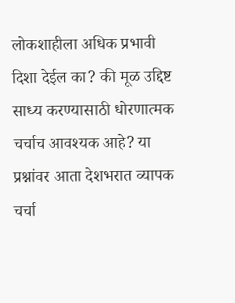लोकशाहीला अधिक प्रभावी दिशा देईल का? की मूळ उद्दिष्ट साध्य करण्यासाठी धोरणात्मक चर्चाच आवश्यक आहे? या प्रश्नांवर आता देशभरात व्यापक चर्चा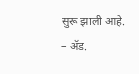सुरू झाली आहे.
– ॲड.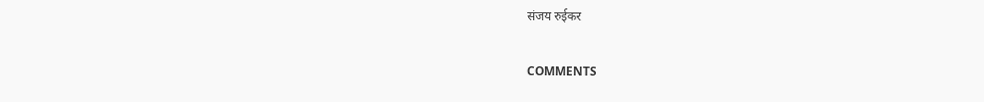संजय रुईकर

COMMENTS